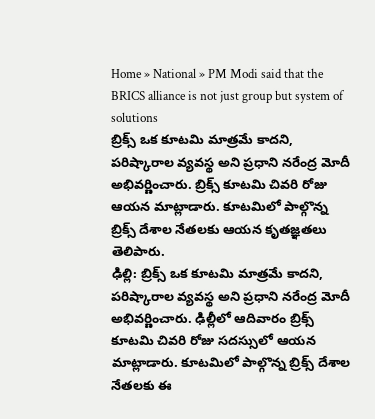Home » National » PM Modi said that the BRICS alliance is not just group but system of solutions
బ్రిక్స్ ఒక కూటమి మాత్రమే కాదని, పరిష్కారాల వ్యవస్థ అని ప్రధాని నరేంద్ర మోదీ అభివర్ణించారు. బ్రిక్స్ కూటమి చివరి రోజు ఆయన మాట్లాడారు. కూటమిలో పాల్గొన్న బ్రిక్స్ దేశాల నేతలకు ఆయన కృతజ్ఞతలు తెలిపారు.
ఢిల్లి: బ్రిక్స్ ఒక కూటమి మాత్రమే కాదని, పరిష్కారాల వ్యవస్థ అని ప్రధాని నరేంద్ర మోదీ అభివర్ణించారు. ఢిల్లీలో ఆదివారం బ్రిక్స్ కూటమి చివరి రోజు సదస్సులో ఆయన మాట్లాడారు. కూటమిలో పాల్గొన్న బ్రిక్స్ దేశాల నేతలకు ఈ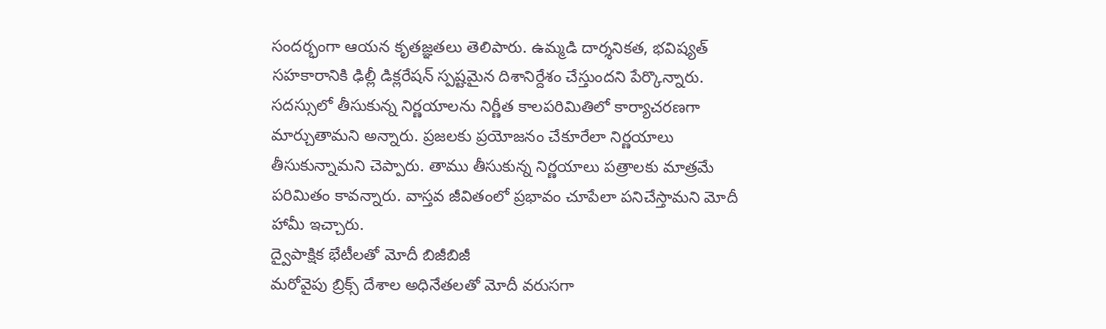సందర్భంగా ఆయన కృతజ్ఞతలు తెలిపారు. ఉమ్మడి దార్శనికత, భవిష్యత్ సహకారానికి ఢిల్లీ డిక్లరేషన్ స్పష్టమైన దిశానిర్దేశం చేస్తుందని పేర్కొన్నారు. సదస్సులో తీసుకున్న నిర్ణయాలను నిర్ణీత కాలపరిమితిలో కార్యాచరణగా మార్చుతామని అన్నారు. ప్రజలకు ప్రయోజనం చేకూరేలా నిర్ణయాలు తీసుకున్నామని చెప్పారు. తాము తీసుకున్న నిర్ణయాలు పత్రాలకు మాత్రమే పరిమితం కావన్నారు. వాస్తవ జీవితంలో ప్రభావం చూపేలా పనిచేస్తామని మోదీ హామీ ఇచ్చారు.
ద్వైపాక్షిక భేటీలతో మోదీ బిజీబిజీ
మరోవైపు బ్రిక్స్ దేశాల అధినేతలతో మోదీ వరుసగా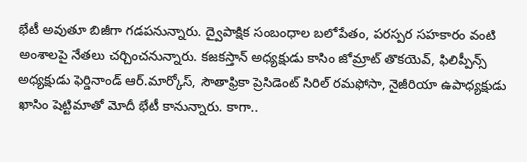భేటీ అవుతూ బిజీగా గడపనున్నారు. ద్వైపాక్షిక సంబంధాల బలోపేతం, పరస్పర సహకారం వంటి అంశాలపై నేతలు చర్చించనున్నారు. కజకస్తాన్ అధ్యక్షుడు కాసిం జోమ్రాట్ తొకయెవ్, ఫిలిప్పీన్స్ అధ్యక్షుడు ఫెర్డినాండ్ ఆర్.మార్కోస్, సౌతాఫ్రికా ప్రెసిడెంట్ సిరిల్ రమఫోసా, నైజీరియా ఉపాధ్యక్షుడు ఖాసిం షెట్టిమాతో మోదీ భేటీ కానున్నారు. కాగా..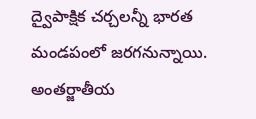ద్వైపాక్షిక చర్చలన్నీ భారత మండపంలో జరగనున్నాయి.
అంతర్జాతీయ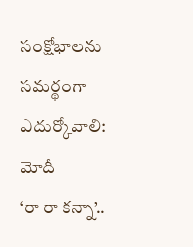సంక్షోభాలను సమర్థంగా ఎదుర్కోవాలి: మోదీ
‘రా రా కన్నా’..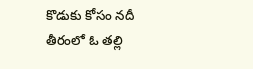కొడుకు కోసం నదీ తీరంలో ఓ తల్లి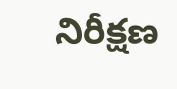నిరీక్షణ